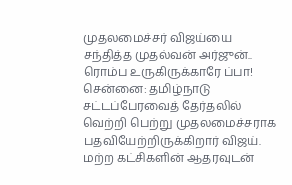முதலமைச்சர் விஜய்யை சந்தித்த முதல்வன் அர்ஜுன்.. ரொம்ப உருகிருக்காரே ப்பா!
சென்னை: தமிழ்நாடு சட்டப்பேரவைத் தேர்தலில் வெற்றி பெற்று முதலமைச்சராக பதவியேற்றிருக்கிறார் விஜய். மற்ற கட்சிகளின் ஆதரவுடன்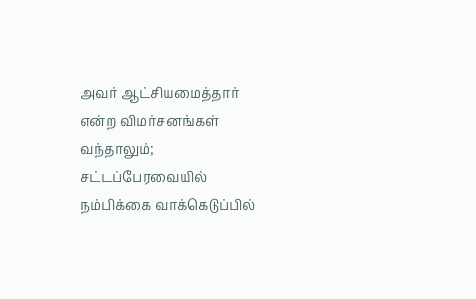அவர் ஆட்சியமைத்தார் என்ற விமர்சனங்கள் வந்தாலும்; சட்டப்பேரவையில் நம்பிக்கை வாக்கெடுப்பில்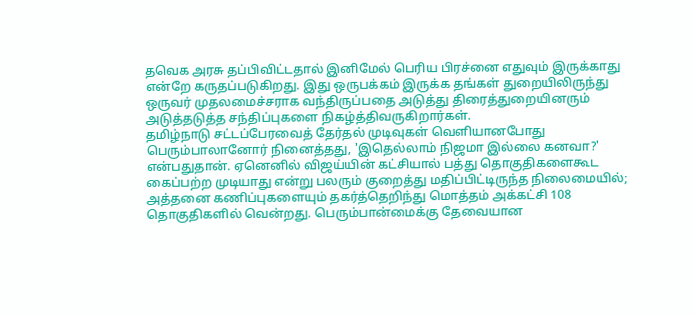தவெக அரசு தப்பிவிட்டதால் இனிமேல் பெரிய பிரச்னை எதுவும் இருக்காது என்றே கருதப்படுகிறது. இது ஒருபக்கம் இருக்க தங்கள் துறையிலிருந்து ஒருவர் முதலமைச்சராக வந்திருப்பதை அடுத்து திரைத்துறையினரும் அடுத்தடுத்த சந்திப்புகளை நிகழ்த்திவருகிறார்கள்.
தமிழ்நாடு சட்டப்பேரவைத் தேர்தல் முடிவுகள் வெளியானபோது பெரும்பாலானோர் நினைத்தது, 'இதெல்லாம் நிஜமா இல்லை கனவா?' என்பதுதான். ஏனெனில் விஜய்யின் கட்சியால் பத்து தொகுதிகளைகூட கைப்பற்ற முடியாது என்று பலரும் குறைத்து மதிப்பிட்டிருந்த நிலைமையில்; அத்தனை கணிப்புகளையும் தகர்த்தெறிந்து மொத்தம் அக்கட்சி 108 தொகுதிகளில் வென்றது. பெரும்பான்மைக்கு தேவையான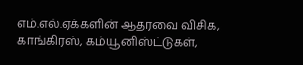எம்.எல்.ஏக்களின் ஆதரவை விசிக, காங்கிரஸ், கம்யூனிஸ்ட்டுகள்,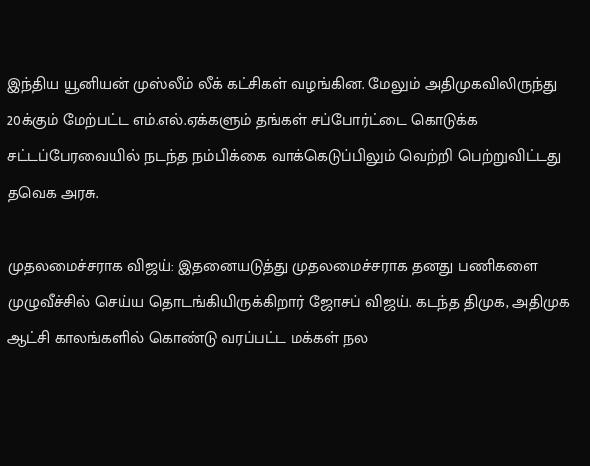இந்திய யூனியன் முஸ்லீம் லீக் கட்சிகள் வழங்கின. மேலும் அதிமுகவிலிருந்து 20க்கும் மேற்பட்ட எம்.எல்.ஏக்களும் தங்கள் சப்போர்ட்டை கொடுக்க சட்டப்பேரவையில் நடந்த நம்பிக்கை வாக்கெடுப்பிலும் வெற்றி பெற்றுவிட்டது தவெக அரசு.

முதலமைச்சராக விஜய்: இதனையடுத்து முதலமைச்சராக தனது பணிகளை முழுவீச்சில் செய்ய தொடங்கியிருக்கிறார் ஜோசப் விஜய். கடந்த திமுக, அதிமுக ஆட்சி காலங்களில் கொண்டு வரப்பட்ட மக்கள் நல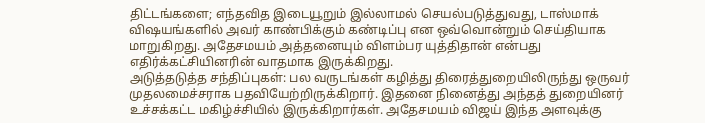திட்டங்களை; எந்தவித இடையூறும் இல்லாமல் செயல்படுத்துவது, டாஸ்மாக் விஷயங்களில் அவர் காண்பிக்கும் கண்டிப்பு என ஒவ்வொன்றும் செய்தியாக மாறுகிறது. அதேசமயம் அத்தனையும் விளம்பர யுத்திதான் என்பது எதிர்க்கட்சியினரின் வாதமாக இருக்கிறது.
அடுத்தடுத்த சந்திப்புகள்: பல வருடங்கள் கழித்து திரைத்துறையிலிருந்து ஒருவர் முதலமைச்சராக பதவியேற்றிருக்கிறார். இதனை நினைத்து அந்தத் துறையினர் உச்சக்கட்ட மகிழ்ச்சியில் இருக்கிறார்கள். அதேசமயம் விஜய் இந்த அளவுக்கு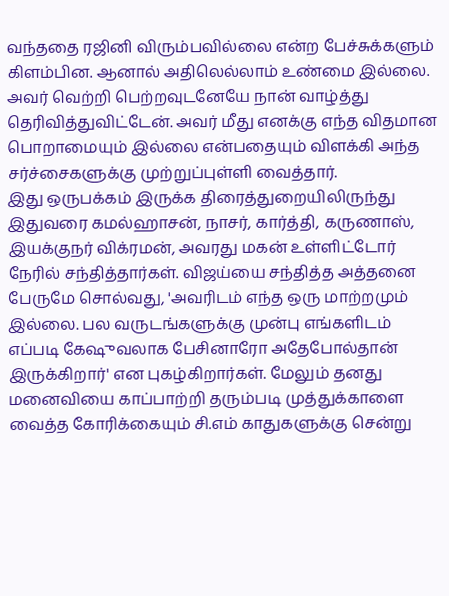வந்ததை ரஜினி விரும்பவில்லை என்ற பேச்சுக்களும் கிளம்பின. ஆனால் அதிலெல்லாம் உண்மை இல்லை. அவர் வெற்றி பெற்றவுடனேயே நான் வாழ்த்து தெரிவித்துவிட்டேன். அவர் மீது எனக்கு எந்த விதமான பொறாமையும் இல்லை என்பதையும் விளக்கி அந்த சர்ச்சைகளுக்கு முற்றுப்புள்ளி வைத்தார்.
இது ஒருபக்கம் இருக்க திரைத்துறையிலிருந்து இதுவரை கமல்ஹாசன், நாசர், கார்த்தி, கருணாஸ், இயக்குநர் விக்ரமன், அவரது மகன் உள்ளிட்டோர் நேரில் சந்தித்தார்கள். விஜய்யை சந்தித்த அத்தனை பேருமே சொல்வது, 'அவரிடம் எந்த ஒரு மாற்றமும் இல்லை. பல வருடங்களுக்கு முன்பு எங்களிடம் எப்படி கேஷுவலாக பேசினாரோ அதேபோல்தான் இருக்கிறார்' என புகழ்கிறார்கள். மேலும் தனது மனைவியை காப்பாற்றி தரும்படி முத்துக்காளை வைத்த கோரிக்கையும் சி.எம் காதுகளுக்கு சென்று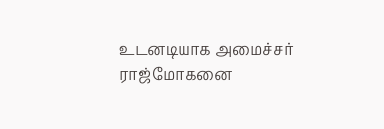உடனடியாக அமைச்சர் ராஜ்மோகனை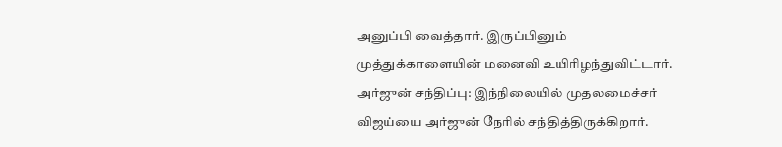அனுப்பி வைத்தார். இருப்பினும் முத்துக்காளையின் மனைவி உயிரிழந்துவிட்டார்.
அர்ஜுன் சந்திப்பு: இந்நிலையில் முதலமைச்சர் விஜய்யை அர்ஜுன் நேரில் சந்தித்திருக்கிறார்.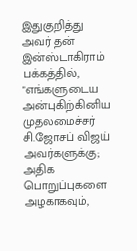இதுகுறித்து அவர் தன் இன்ஸ்டாகிராம் பக்கத்தில், "எங்களுடைய அன்புகிற்கினிய முதலமைச்சர் சி.ஜோசப் விஜய் அவர்களுக்கு; அதிக பொறுப்புகளை அழகாகவும்,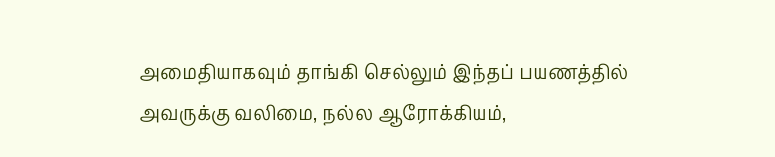அமைதியாகவும் தாங்கி செல்லும் இந்தப் பயணத்தில் அவருக்கு வலிமை, நல்ல ஆரோக்கியம்,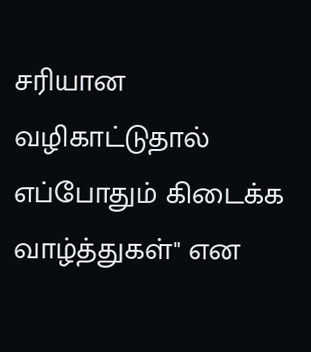சரியான வழிகாட்டுதால் எப்போதும் கிடைக்க வாழ்த்துகள்" என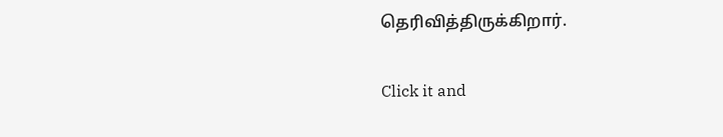தெரிவித்திருக்கிறார்.


Click it and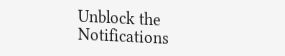Unblock the Notifications